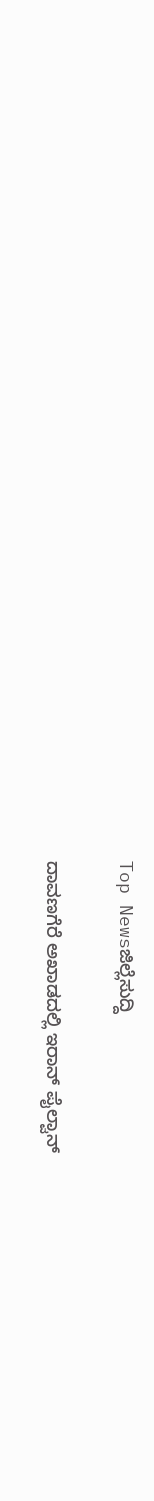Top Newsಜಿಲ್ಲೆಸುದ್ದಿ

ದಾವಣಗೆರೆ ಅಖಾಡದಲ್ಲಿ ಇರಾನ್ ಪೈಲ್ವಾನ್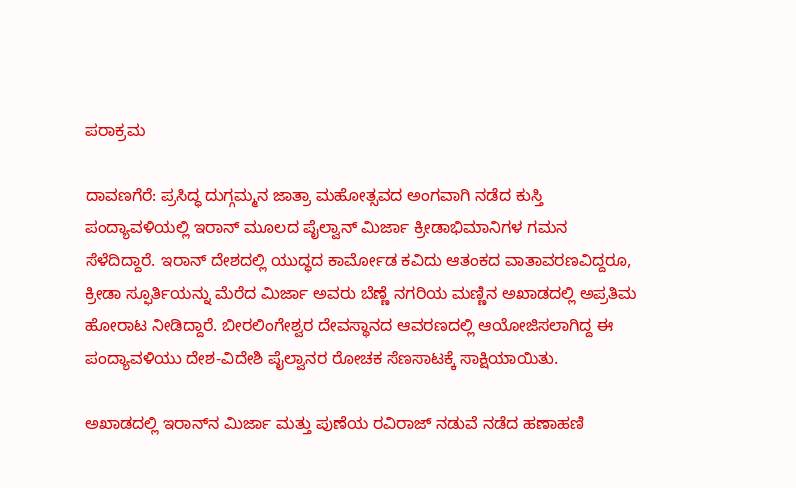ಪರಾಕ್ರಮ

ದಾವಣಗೆರೆ: ಪ್ರಸಿದ್ಧ ದುಗ್ಗಮ್ಮನ ಜಾತ್ರಾ ಮಹೋತ್ಸವದ ಅಂಗವಾಗಿ ನಡೆದ ಕುಸ್ತಿ ಪಂದ್ಯಾವಳಿಯಲ್ಲಿ ಇರಾನ್ ಮೂಲದ ಪೈಲ್ವಾನ್ ಮಿರ್ಜಾ ಕ್ರೀಡಾಭಿಮಾನಿಗಳ ಗಮನ ಸೆಳೆದಿದ್ದಾರೆ. ಇರಾನ್ ದೇಶದಲ್ಲಿ ಯುದ್ಧದ ಕಾರ್ಮೋಡ ಕವಿದು ಆತಂಕದ ವಾತಾವರಣವಿದ್ದರೂ, ಕ್ರೀಡಾ ಸ್ಫೂರ್ತಿಯನ್ನು ಮೆರೆದ ಮಿರ್ಜಾ ಅವರು ಬೆಣ್ಣೆ ನಗರಿಯ ಮಣ್ಣಿನ ಅಖಾಡದಲ್ಲಿ ಅಪ್ರತಿಮ ಹೋರಾಟ ನೀಡಿದ್ದಾರೆ. ಬೀರಲಿಂಗೇಶ್ವರ ದೇವಸ್ಥಾನದ ಆವರಣದಲ್ಲಿ ಆಯೋಜಿಸಲಾಗಿದ್ದ ಈ ಪಂದ್ಯಾವಳಿಯು ದೇಶ-ವಿದೇಶಿ ಪೈಲ್ವಾನರ ರೋಚಕ ಸೆಣಸಾಟಕ್ಕೆ ಸಾಕ್ಷಿಯಾಯಿತು.

ಅಖಾಡದಲ್ಲಿ ಇರಾನ್‌ನ ಮಿರ್ಜಾ ಮತ್ತು ಪುಣೆಯ ರವಿರಾಜ್ ನಡುವೆ ನಡೆದ ಹಣಾಹಣಿ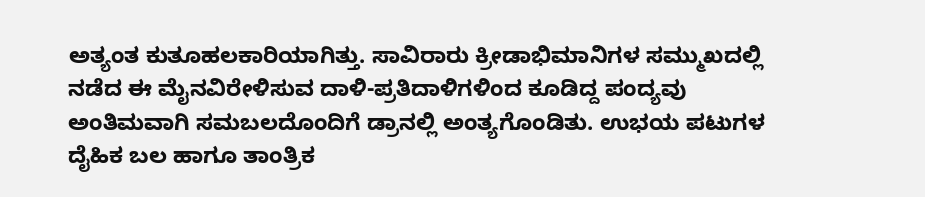ಅತ್ಯಂತ ಕುತೂಹಲಕಾರಿಯಾಗಿತ್ತು. ಸಾವಿರಾರು ಕ್ರೀಡಾಭಿಮಾನಿಗಳ ಸಮ್ಮುಖದಲ್ಲಿ ನಡೆದ ಈ ಮೈನವಿರೇಳಿಸುವ ದಾಳಿ-ಪ್ರತಿದಾಳಿಗಳಿಂದ ಕೂಡಿದ್ದ ಪಂದ್ಯವು ಅಂತಿಮವಾಗಿ ಸಮಬಲದೊಂದಿಗೆ ಡ್ರಾನಲ್ಲಿ ಅಂತ್ಯಗೊಂಡಿತು. ಉಭಯ ಪಟುಗಳ ದೈಹಿಕ ಬಲ ಹಾಗೂ ತಾಂತ್ರಿಕ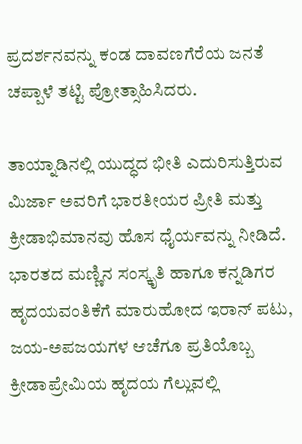ಪ್ರದರ್ಶನವನ್ನು ಕಂಡ ದಾವಣಗೆರೆಯ ಜನತೆ ಚಪ್ಪಾಳೆ ತಟ್ಟಿ ಪ್ರೋತ್ಸಾಹಿಸಿದರು.

ತಾಯ್ನಾಡಿನಲ್ಲಿ ಯುದ್ಧದ ಭೀತಿ ಎದುರಿಸುತ್ತಿರುವ ಮಿರ್ಜಾ ಅವರಿಗೆ ಭಾರತೀಯರ ಪ್ರೀತಿ ಮತ್ತು ಕ್ರೀಡಾಭಿಮಾನವು ಹೊಸ ಧೈರ್ಯವನ್ನು ನೀಡಿದೆ. ಭಾರತದ ಮಣ್ಣಿನ ಸಂಸ್ಕೃತಿ ಹಾಗೂ ಕನ್ನಡಿಗರ ಹೃದಯವಂತಿಕೆಗೆ ಮಾರುಹೋದ ಇರಾನ್ ಪಟು, ಜಯ-ಅಪಜಯಗಳ ಆಚೆಗೂ ಪ್ರತಿಯೊಬ್ಬ ಕ್ರೀಡಾಪ್ರೇಮಿಯ ಹೃದಯ ಗೆಲ್ಲುವಲ್ಲಿ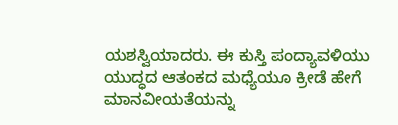ಯಶಸ್ವಿಯಾದರು. ಈ ಕುಸ್ತಿ ಪಂದ್ಯಾವಳಿಯು ಯುದ್ಧದ ಆತಂಕದ ಮಧ್ಯೆಯೂ ಕ್ರೀಡೆ ಹೇಗೆ ಮಾನವೀಯತೆಯನ್ನು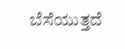ಬೆಸೆಯುತ್ತದೆ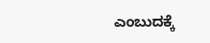ಎಂಬುದಕ್ಕೆ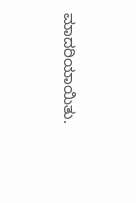ಮಾದರಿಯಾಯಿತು.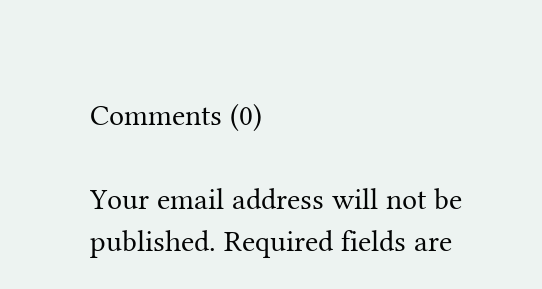Comments (0)

Your email address will not be published. Required fields are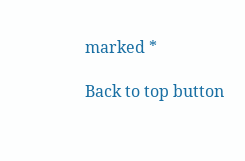marked *

Back to top button